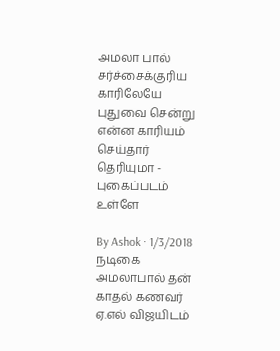அமலா பால் சர்ச்சைக்குரிய காரிலேயே புதுவை சென்று என்ன காரியம் செய்தார் தெரியுமா - புகைப்படம் உள்ளே

By Ashok · 1/3/2018
நடிகை அமலாபால் தன் காதல் கணவர் ஏ.எல் விஜயிடம்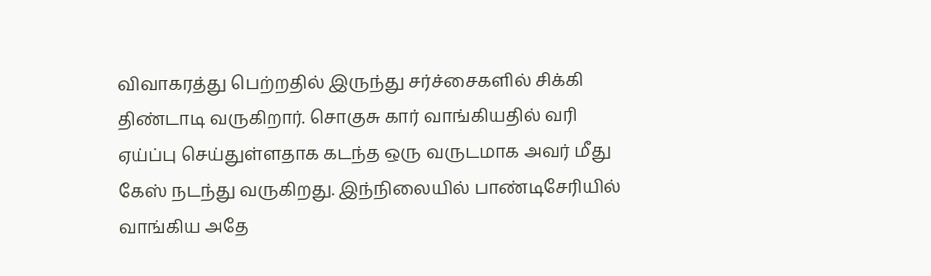விவாகரத்து பெற்றதில் இருந்து சர்ச்சைகளில் சிக்கி திண்டாடி வருகிறார். சொகுசு கார் வாங்கியதில் வரி ஏய்ப்பு செய்துள்ளதாக கடந்த ஒரு வருடமாக அவர் மீது கேஸ் நடந்து வருகிறது. இந்நிலையில் பாண்டிசேரியில் வாங்கிய அதே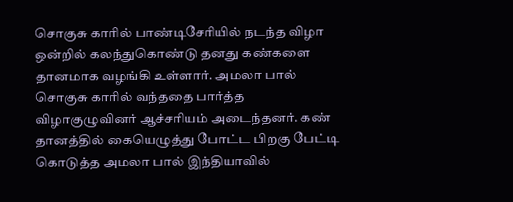சொகுசு காரில் பாண்டிசேரியில் நடந்த விழா ஒன்றில் கலந்துகொண்டு தனது கண்களை தானமாக வழங்கி உள்ளார். அமலா பால் சொகுசு காரில் வந்ததை பார்த்த விழாகுழுவினர் ஆச்சரியம் அடைந்தனர். கண் தானத்தில் கையெழுத்து போட்ட பிறகு பேட்டி கொடுத்த அமலா பால் இந்தியாவில்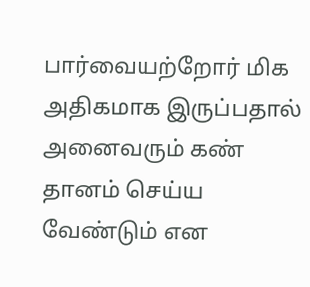பார்வையற்றோர் மிக அதிகமாக இருப்பதால் அனைவரும் கண் தானம் செய்ய வேண்டும் என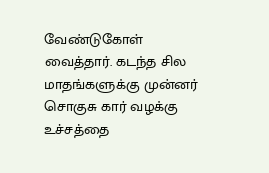வேண்டுகோள் வைத்தார். கடந்த சில மாதங்களுக்கு முன்னர் சொகுசு கார் வழக்கு உச்சத்தை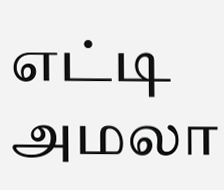எட்டி அமலா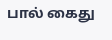பால் கைது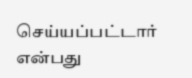செய்யப்பட்டார் என்பது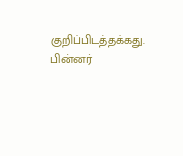குறிப்பிடத்தக்கது. பின்னர்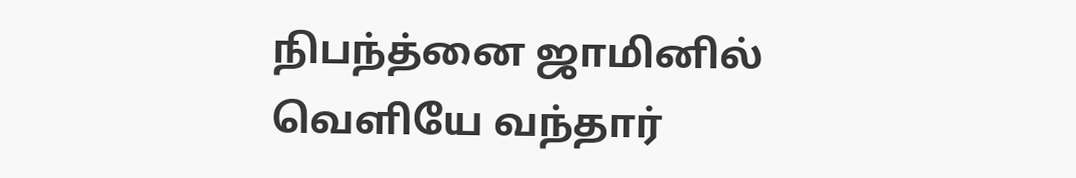நிபந்த்னை ஜாமினில் வெளியே வந்தார்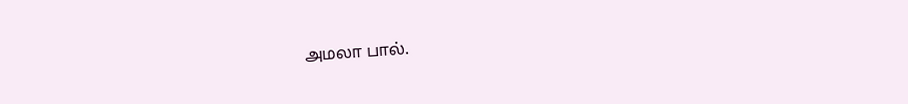அமலா பால்.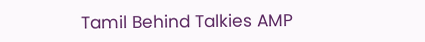Tamil Behind Talkies AMP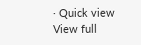· Quick view
View full